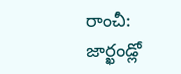రాంచీ: జార్ఖండ్లో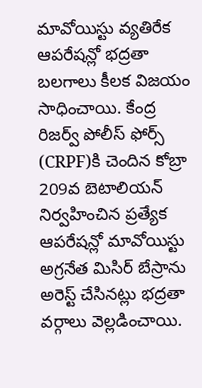మావోయిస్టు వ్యతిరేక ఆపరేషన్లో భద్రతా బలగాలు కీలక విజయం సాధించాయి. కేంద్ర రిజర్వ్ పోలీస్ ఫోర్స్ (CRPF)కి చెందిన కోబ్రా 209వ బెటాలియన్ నిర్వహించిన ప్రత్యేక ఆపరేషన్లో మావోయిస్టు అగ్రనేత మిసిర్ బేస్రాను అరెస్ట్ చేసినట్లు భద్రతా వర్గాలు వెల్లడించాయి.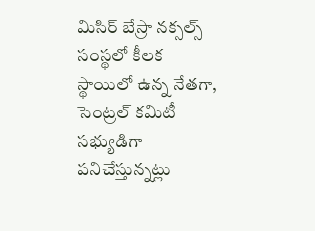మిసిర్ బేస్రా నక్సల్స్ సంస్థలో కీలక స్థాయిలో ఉన్న నేతగా, సెంట్రల్ కమిటీ సభ్యుడిగా పనిచేస్తున్నట్లు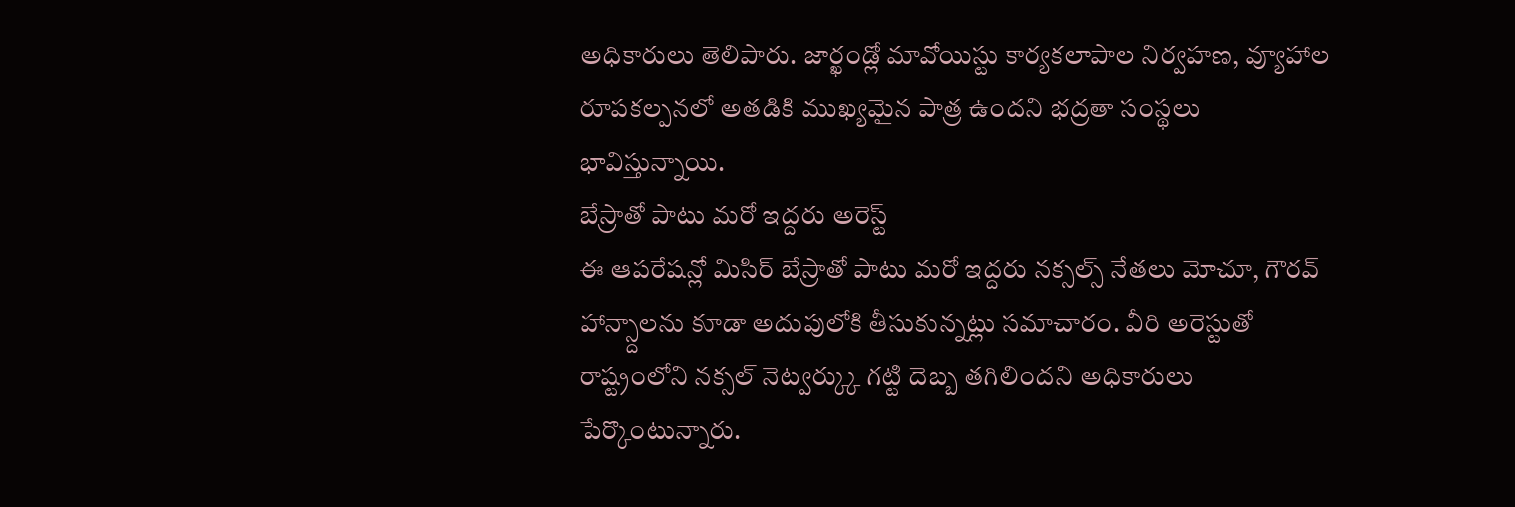అధికారులు తెలిపారు. జార్ఖండ్లో మావోయిస్టు కార్యకలాపాల నిర్వహణ, వ్యూహాల రూపకల్పనలో అతడికి ముఖ్యమైన పాత్ర ఉందని భద్రతా సంస్థలు భావిస్తున్నాయి.
బేస్రాతో పాటు మరో ఇద్దరు అరెస్ట్
ఈ ఆపరేషన్లో మిసిర్ బేస్రాతో పాటు మరో ఇద్దరు నక్సల్స్ నేతలు మోచూ, గౌరవ్ హాన్స్దాలను కూడా అదుపులోకి తీసుకున్నట్లు సమాచారం. వీరి అరెస్టుతో రాష్ట్రంలోని నక్సల్ నెట్వర్క్కు గట్టి దెబ్బ తగిలిందని అధికారులు పేర్కొంటున్నారు.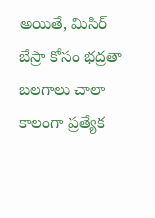అయితే, మిసిర్ బేస్రా కోసం భద్రతా బలగాలు చాలా కాలంగా ప్రత్యేక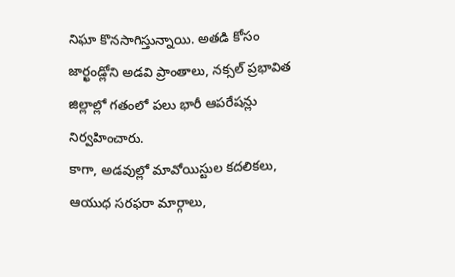నిఘా కొనసాగిస్తున్నాయి. అతడి కోసం జార్ఖండ్లోని అడవి ప్రాంతాలు, నక్సల్ ప్రభావిత జిల్లాల్లో గతంలో పలు భారీ ఆపరేషన్లు నిర్వహించారు.
కాగా, అడవుల్లో మావోయిస్టుల కదలికలు, ఆయుధ సరఫరా మార్గాలు,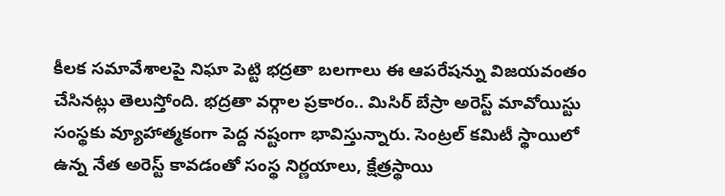కీలక సమావేశాలపై నిఘా పెట్టి భద్రతా బలగాలు ఈ ఆపరేషన్ను విజయవంతం చేసినట్లు తెలుస్తోంది. భద్రతా వర్గాల ప్రకారం.. మిసిర్ బేస్రా అరెస్ట్ మావోయిస్టు సంస్థకు వ్యూహాత్మకంగా పెద్ద నష్టంగా భావిస్తున్నారు. సెంట్రల్ కమిటీ స్థాయిలో ఉన్న నేత అరెస్ట్ కావడంతో సంస్థ నిర్ణయాలు, క్షేత్రస్థాయి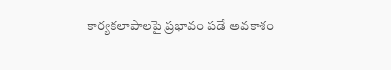కార్యకలాపాలపై ప్రభావం పడే అవకాశం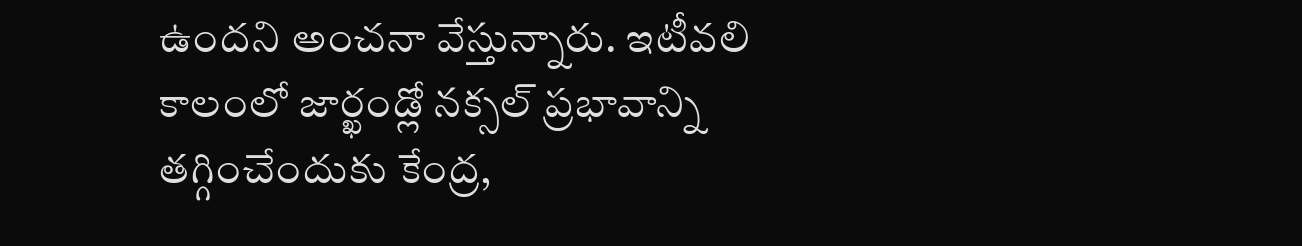ఉందని అంచనా వేస్తున్నారు. ఇటీవలి కాలంలో జార్ఖండ్లో నక్సల్ ప్రభావాన్ని తగ్గించేందుకు కేంద్ర,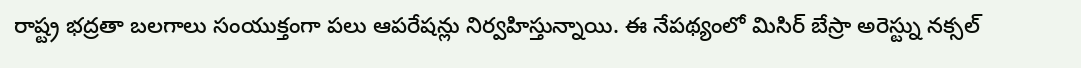రాష్ట్ర భద్రతా బలగాలు సంయుక్తంగా పలు ఆపరేషన్లు నిర్వహిస్తున్నాయి. ఈ నేపథ్యంలో మిసిర్ బేస్రా అరెస్ట్ను నక్సల్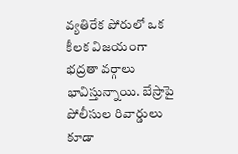వ్యతిరేక పోరులో ఒక కీలక విజయంగా భద్రతా వర్గాలు భావిస్తున్నాయి. బేస్రాపై పోలీసుల రివార్డులు కూడా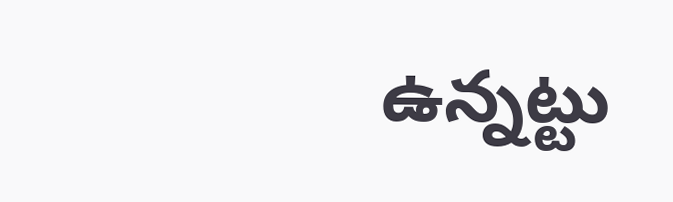ఉన్నట్టు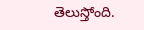తెలుస్తోంది.